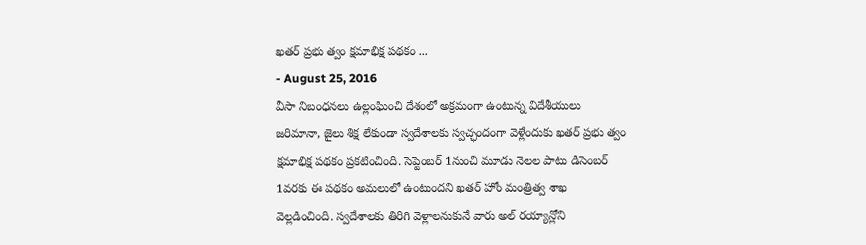ఖతర్ ప్రభు త్వం క్షమాభిక్ష పథకం ...
- August 25, 2016
వీసా నిబంధనలు ఉల్లంఘించి దేశంలో అక్రమంగా ఉంటున్న విదేశీయులు జరిమానా, జైలు శిక్ష లేకుండా స్వదేశాలకు స్వచ్ఛందంగా వెళ్లేందుకు ఖతర్ ప్రభు త్వం క్షమాభిక్ష పథకం ప్రకటించింది. సెప్టెంబర్ 1నుంచి మూడు నెలల పాటు డిసెంబర్ 1వరకు ఈ పథకం అమలులో ఉంటుందని ఖతర్ హోం మంత్రిత్వ శాఖ వెల్లడించింది. స్వదేశాలకు తిరిగి వెళ్లాలనుకునే వారు అల్ రయ్యాన్లోని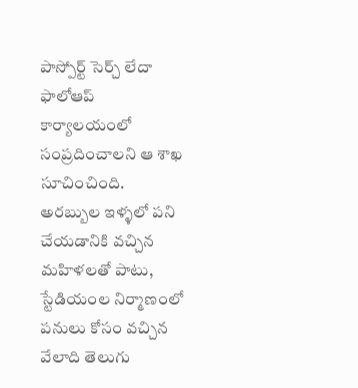పాస్పోర్ట్ సెర్చ్ లేదా ఫాలోఆప్ కార్యాలయంలో సంప్రదించాలని ఆ శాఖ సూచించింది. అరబ్బుల ఇళ్ళలో పని చేయడానికి వచ్చిన మహిళలతో పాటు, స్టేడియంల నిర్మాణంలో పనులు కోసం వచ్చిన వేలాది తెలుగు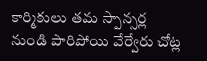కార్మికులు తమ స్పాన్సర్ల నుండి పారిపోయి వేర్వేరు చోట్ల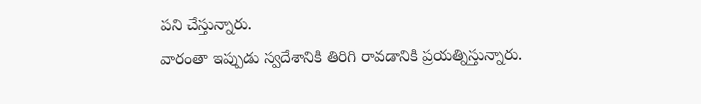పని చేస్తున్నారు.
వారంతా ఇప్పుడు స్వదేశానికి తిరిగి రావడానికి ప్రయత్నిస్తున్నారు.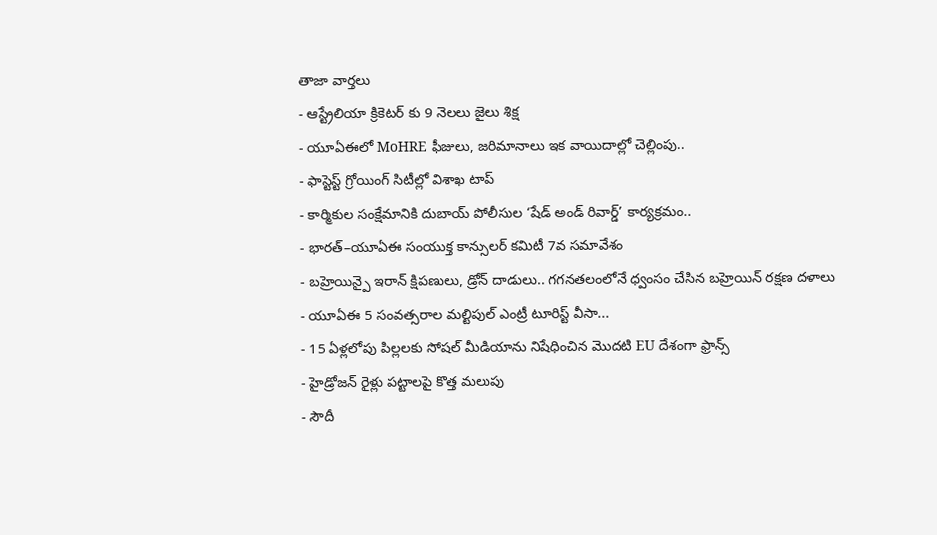తాజా వార్తలు
- ఆస్ట్రేలియా క్రికెటర్ కు 9 నెలలు జైలు శిక్ష
- యూఏఈలో MoHRE ఫీజులు, జరిమానాలు ఇక వాయిదాల్లో చెల్లింపు..
- ఫాస్టెస్ట్ గ్రోయింగ్ సిటీల్లో విశాఖ టాప్
- కార్మికుల సంక్షేమానికి దుబాయ్ పోలీసుల ‘షేడ్ అండ్ రివార్డ్’ కార్యక్రమం..
- భారత్–యూఏఈ సంయుక్త కాన్సులర్ కమిటీ 7వ సమావేశం
- బహ్రెయిన్పై ఇరాన్ క్షిపణులు, డ్రోన్ దాడులు.. గగనతలంలోనే ధ్వంసం చేసిన బహ్రెయిన్ రక్షణ దళాలు
- యూఏఈ 5 సంవత్సరాల మల్టిపుల్ ఎంట్రీ టూరిస్ట్ వీసా...
- 15 ఏళ్లలోపు పిల్లలకు సోషల్ మీడియాను నిషేధించిన మొదటి EU దేశంగా ఫ్రాన్స్
- హైడ్రోజన్ రైళ్లు పట్టాలపై కొత్త మలుపు
- సౌదీ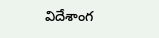విదేశాంగ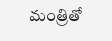మంత్రితో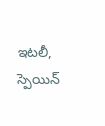ఇటలీ, స్పెయిన్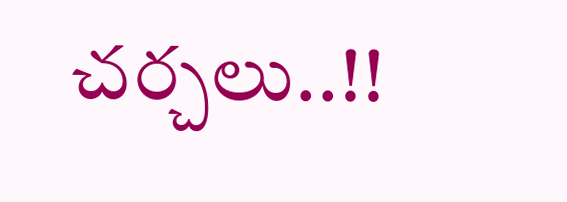చర్చలు..!!